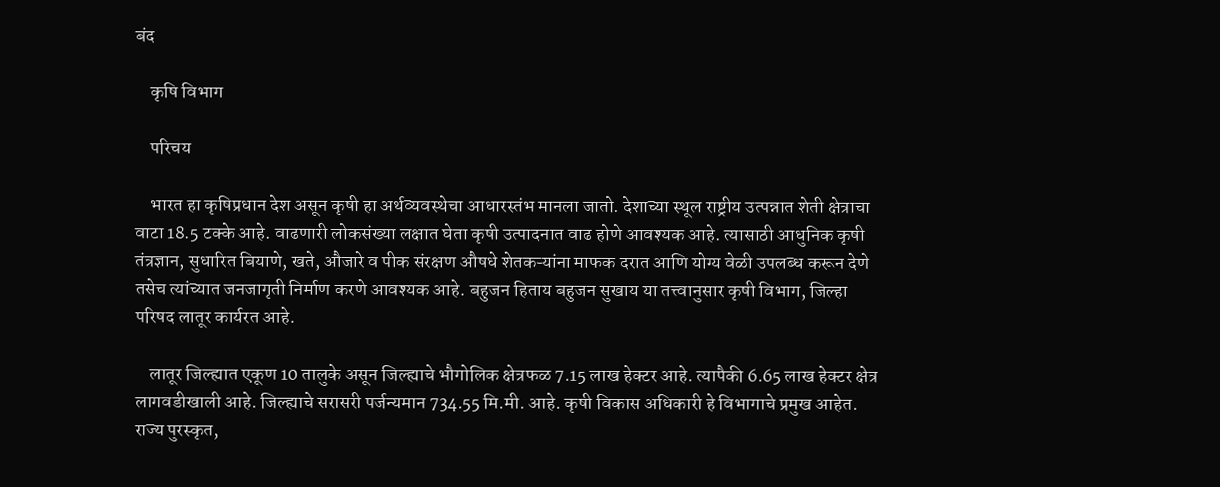बंद

    कृषि विभाग

    परिचय

    भारत हा कृषिप्रधान देश असून कृषी हा अर्थव्यवस्थेचा आधारस्तंभ मानला जातो. देशाच्या स्थूल राष्ट्रीय उत्पन्नात शेती क्षेत्राचा वाटा 18.5 टक्के आहे. वाढणारी लोकसंख्या लक्षात घेता कृषी उत्पादनात वाढ होणे आवश्यक आहे. त्यासाठी आधुनिक कृषी तंत्रज्ञान, सुधारित बियाणे, खते, औजारे व पीक संरक्षण औषधे शेतकऱ्यांना माफक दरात आणि योग्य वेळी उपलब्ध करून देणे तसेच त्यांच्यात जनजागृती निर्माण करणे आवश्यक आहे. बहुजन हिताय बहुजन सुखाय या तत्त्वानुसार कृषी विभाग, जिल्हा परिषद लातूर कार्यरत आहे.

    लातूर जिल्ह्यात एकूण 10 तालुके असून जिल्ह्याचे भौगोलिक क्षेत्रफळ 7.15 लाख हेक्टर आहे. त्यापैकी 6.65 लाख हेक्टर क्षेत्र लागवडीखाली आहे. जिल्ह्याचे सरासरी पर्जन्यमान 734.55 मि.मी. आहे. कृषी विकास अधिकारी हे विभागाचे प्रमुख आहेत. राज्य पुरस्कृत,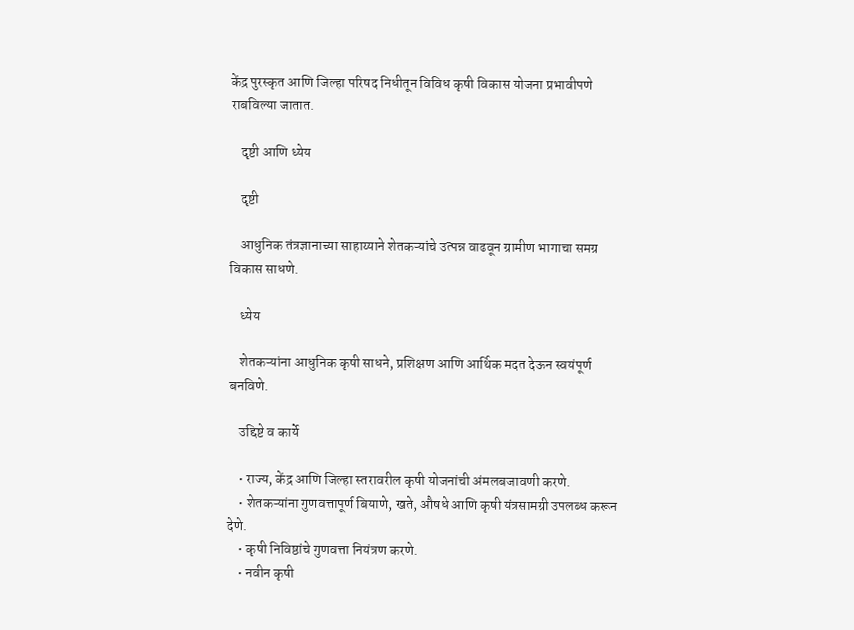केंद्र पुरस्कृत आणि जिल्हा परिषद निधीतून विविध कृषी विकास योजना प्रभावीपणे राबविल्या जातात.

    दृष्टी आणि ध्येय

    दृष्टी

    आधुनिक तंत्रज्ञानाच्या साहाय्याने शेतकऱ्यांचे उत्पन्न वाढवून ग्रामीण भागाचा समग्र विकास साधणे.

    ध्येय

    शेतकऱ्यांना आधुनिक कृषी साधने, प्रशिक्षण आणि आर्थिक मदत देऊन स्वयंपूर्ण बनविणे.

    उद्दिष्टे व कार्ये

    • राज्य, केंद्र आणि जिल्हा स्तरावरील कृषी योजनांची अंमलबजावणी करणे.
    • शेतकऱ्यांना गुणवत्तापूर्ण बियाणे, खते, औषधे आणि कृषी यंत्रसामग्री उपलब्ध करून देणे.
    • कृषी निविष्ठांचे गुणवत्ता नियंत्रण करणे.
    • नवीन कृषी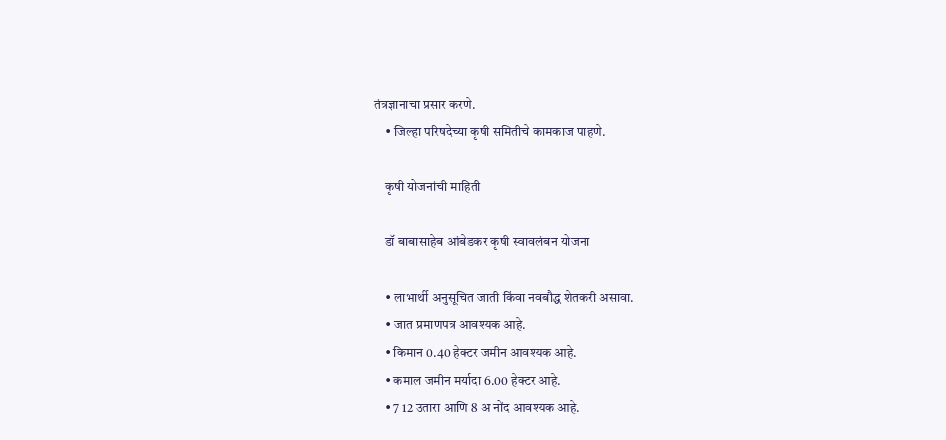तंत्रज्ञानाचा प्रसार करणे.
    • जिल्हा परिषदेच्या कृषी समितीचे कामकाज पाहणे.

    कृषी योजनांची माहिती

    डॉ बाबासाहेब आंबेडकर कृषी स्वावलंबन योजना

    • लाभार्थी अनुसूचित जाती किंवा नवबौद्ध शेतकरी असावा.
    • जात प्रमाणपत्र आवश्यक आहे.
    • किमान 0.40 हेक्टर जमीन आवश्यक आहे.
    • कमाल जमीन मर्यादा 6.00 हेक्टर आहे.
    • 7 12 उतारा आणि 8 अ नोंद आवश्यक आहे.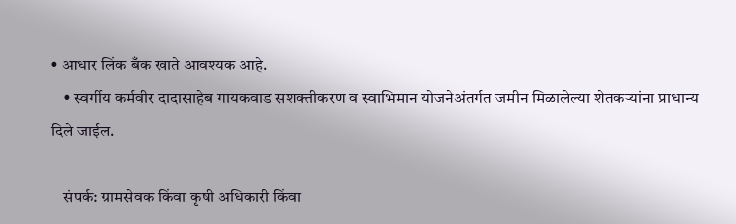• आधार लिंक बँक खाते आवश्यक आहे.
    • स्वर्गीय कर्मवीर दादासाहेब गायकवाड सशक्तीकरण व स्वाभिमान योजनेअंतर्गत जमीन मिळालेल्या शेतकऱ्यांना प्राधान्य दिले जाईल.

    संपर्क: ग्रामसेवक किंवा कृषी अधिकारी किंवा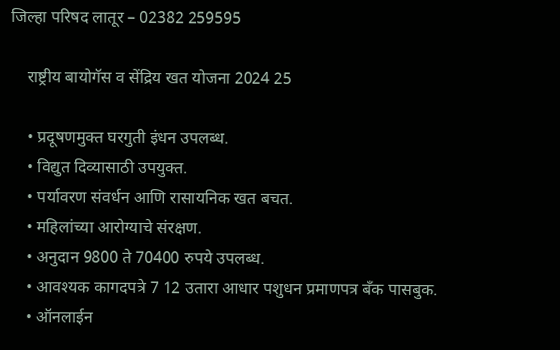जिल्हा परिषद लातूर – 02382 259595

    राष्ट्रीय बायोगॅस व सेंद्रिय खत योजना 2024 25

    • प्रदूषणमुक्त घरगुती इंधन उपलब्ध.
    • विद्युत दिव्यासाठी उपयुक्त.
    • पर्यावरण संवर्धन आणि रासायनिक खत बचत.
    • महिलांच्या आरोग्याचे संरक्षण.
    • अनुदान 9800 ते 70400 रुपये उपलब्ध.
    • आवश्यक कागदपत्रे 7 12 उतारा आधार पशुधन प्रमाणपत्र बँक पासबुक.
    • ऑनलाईन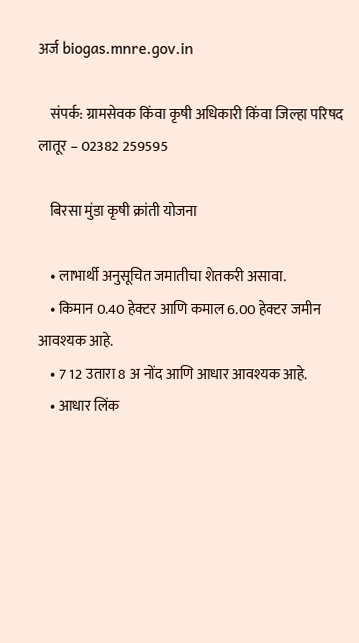अर्ज biogas.mnre.gov.in

    संपर्क: ग्रामसेवक किंवा कृषी अधिकारी किंवा जिल्हा परिषद लातूर – 02382 259595

    बिरसा मुंडा कृषी क्रांती योजना

    • लाभार्थी अनुसूचित जमातीचा शेतकरी असावा.
    • किमान 0.40 हेक्टर आणि कमाल 6.00 हेक्टर जमीन आवश्यक आहे.
    • 7 12 उतारा 8 अ नोंद आणि आधार आवश्यक आहे.
    • आधार लिंक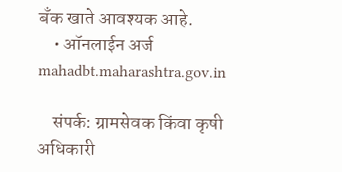बँक खाते आवश्यक आहे.
    • ऑनलाईन अर्ज mahadbt.maharashtra.gov.in

    संपर्क: ग्रामसेवक किंवा कृषी अधिकारी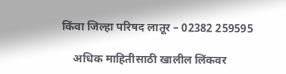किंवा जिल्हा परिषद लातूर – 02382 259595

    अधिक माहितीसाठी खालील लिंकवर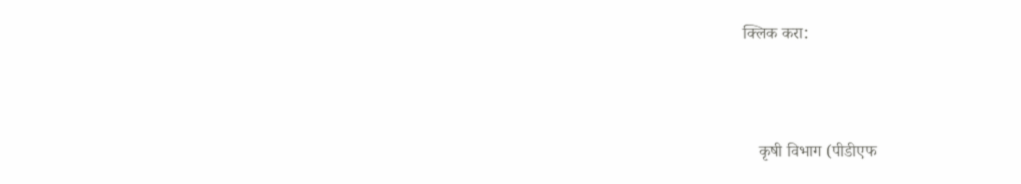क्लिक करा:



    कृषी विभाग (पीडीएफ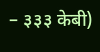– ३३३ केबी)